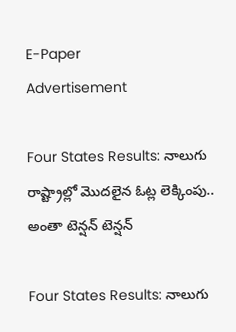E-Paper
Advertisement

Four States Results: నాలుగు రాష్ట్రాల్లో మొదలైన ఓట్ల లెక్కింపు.. అంతా టెన్షన్ టెన్షన్

Four States Results: నాలుగు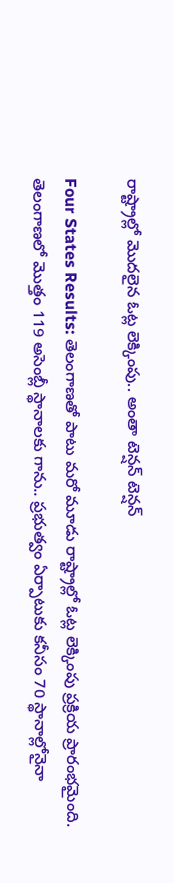రాష్ట్రాల్లో మొదలైన ఓట్ల లెక్కింపు.. అంతా టెన్షన్ టెన్షన్

Four States Results: తెలంగాణతో పాటు మరో మూడు రాష్ట్రాల్లో ఓట్ల లెక్కింపు ప్రక్రియ ప్రారంభమైంది. తెలంగాణలో మొత్తం 119 అసెంబ్లీ స్థానాలకు గాను.. ప్రభుత్వం ఏర్పాటుకు కనీసం 70 స్థానాల్లోనైనా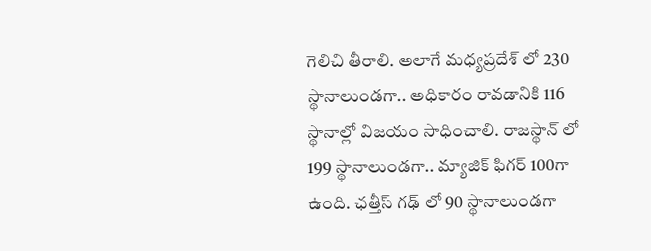గెలిచి తీరాలి. అలాగే మధ్యప్రదేశ్ లో 230 స్థానాలుండగా.. అధికారం రావడానికి 116 స్థానాల్లో విజయం సాధించాలి. రాజస్థాన్ లో 199 స్థానాలుండగా.. మ్యాజిక్ ఫిగర్ 100గా ఉంది. ఛత్తీస్ గఢ్ లో 90 స్థానాలుండగా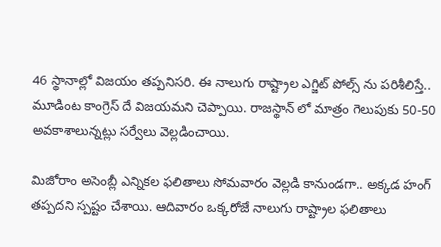46 స్థానాల్లో విజయం తప్పనిసరి. ఈ నాలుగు రాష్ట్రాల ఎగ్జిట్ పోల్స్ ను పరిశీలిస్తే.. మూడింట కాంగ్రెస్ దే విజయమని చెప్పాయి. రాజస్థాన్ లో మాత్రం గెలుపుకు 50-50 అవకాశాలున్నట్లు సర్వేలు వెల్లడించాయి.

మిజోరాం అసెంబ్లీ ఎన్నికల ఫలితాలు సోమవారం వెల్లడి కానుండగా.. అక్కడ హంగ్ తప్పదని స్పష్టం చేశాయి. ఆదివారం ఒక్కరోజే నాలుగు రాష్ట్రాల ఫలితాలు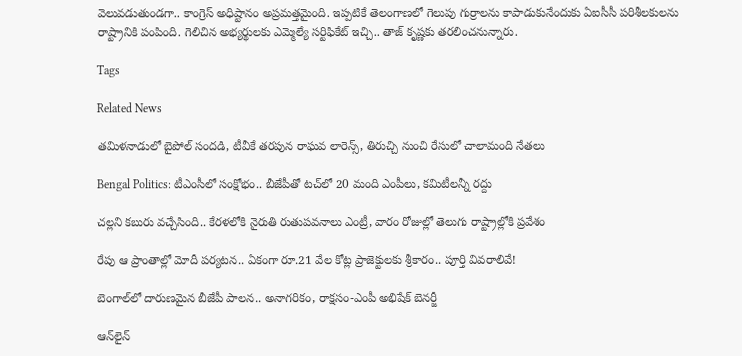వెలువడుతుండగా.. కాంగ్రెస్ అధిష్టానం అప్రమత్తమైంది. ఇప్పటికే తెలంగాణలో గెలుపు గుర్రాలను కాపాడుకునేందుకు ఏఐసీసీ పరిశీలకులను రాష్ట్రానికి పంపింది. గెలిచిన అభ్యర్థులకు ఎమ్మెల్యే సర్టిఫికేట్ ఇచ్చి.. తాజ్ కృష్ణకు తరలించనున్నారు.

Tags

Related News

తమిళనాడులో బైపోల్ సందడి, టీవీకే తరపున రాఘవ లారెన్స్‌, తిరుచ్చి నుంచి రేసులో చాలామంది నేతలు

Bengal Politics: టీఎంసీలో సంక్షోభం.. బీజేపీతో టచ్‌లో 20 మంది ఎంపీలు, కమిటీలన్నీ రద్దు

చల్లని కబురు వచ్చేసింది.. కేరళలోకి నైరుతి రుతుపవనాలు ఎంట్రీ, వారం రోజుల్లో తెలుగు రాష్ట్రాల్లోకి ప్రవేశం

రేపు ఆ ప్రాంతాల్లో మోదీ పర్యటన.. ఏకంగా రూ.21 వేల కోట్ల ప్రాజెక్టులకు శ్రీకారం.. పూర్తి వివరాలివే!

బెంగాల్‌లో దారుణమైన బీజేపీ పాలన.. అనాగరికం, రాక్షసం-ఎంపీ అభిషేక్ బెనర్జీ

ఆన్‌లైన్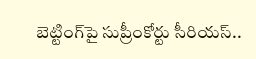బెట్టింగ్‌పై సుప్రీంకోర్టు సీరియస్..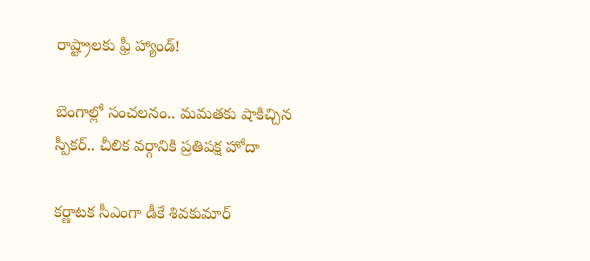రాష్ట్రాలకు ఫ్రీ హ్యాండ్!

బెంగాల్లో సంచలనం.. మమతకు షాకిచ్చిన స్పీకర్.. చీలిక వర్గానికి ప్రతిపక్ష హోదా

కర్ణాటక సీఎంగా డీకే శివకుమార్‌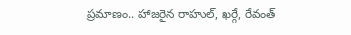ప్రమాణం.. హాజరైన రాహుల్, ఖర్గే, రేవంత్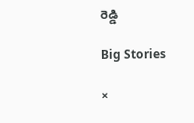రెడ్డి

Big Stories

×